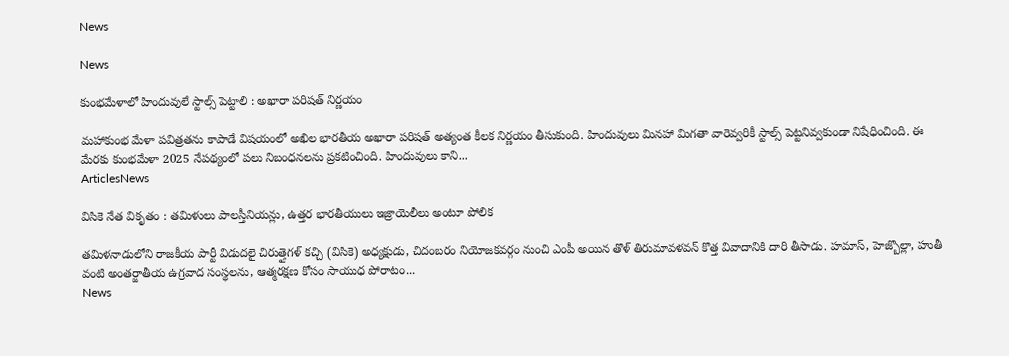News

News

కుంభమేళాలో హిందువులే స్టాల్స్ పెట్టాలి : అఖారా పరిషత్ నిర్ణయం

మహాకుంభ మేళా పవిత్రతను కాపాడే విషయంలో అఖిల భారతీయ అఖారా పరిషత్ అత్యంత కీలక నిర్ణయం తీసుకుంది. హిందువులు మినహా మిగతా వారెవ్వరికీ స్టాల్స్ పెట్టనివ్వకుండా నిషేధించింది. ఈ మేరకు కుంభమేళా 2025 నేపథ్యంలో పలు నిబంధనలను ప్రకటించింది. హిందువులు కాని...
ArticlesNews

విసికె నేత వికృతం : తమిళులు పాలస్తీనియన్లు, ఉత్తర భారతీయులు ఇజ్రాయెలీలు అంటూ పోలిక

తమిళనాడులోని రాజకీయ పార్టీ విడుదలై చిరుత్తైగళ్ కచ్చి (విసికె) అధ్యక్షుడు, చిదంబరం నియోజకవర్గం నుంచి ఎంపీ అయిన తొళ్ తిరుమావళవన్ కొత్త వివాదానికి దారి తీసాడు. హమాస్, హెజ్బొల్లా, హుతీ వంటి అంతర్జాతీయ ఉగ్రవాద సంస్థలను, ఆత్మరక్షణ కోసం సాయుధ పోరాటం...
News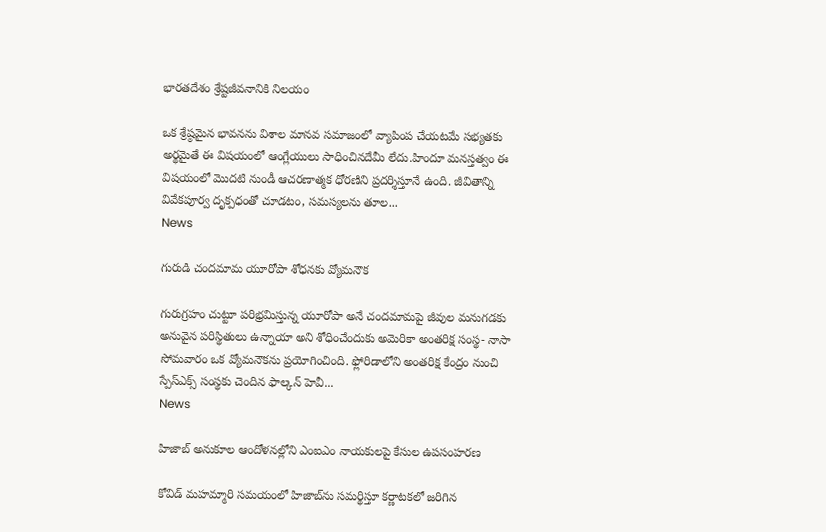భారతదేశం శ్రేష్టజీవనానికి నిలయం

ఒక శ్రేష్ఠమైన భావనను విశాల మానవ సమాజంలో వ్యాపింప చేయటమే సభ్యతకు అర్థమైతే ఈ విషయంలో ఆంగ్లేయులు సాధించినదేమీ లేదు.హిందూ మనస్తత్వం ఈ విషయంలో మొదటి నుండీ ఆచరణాత్మక ధోరణిని ప్రదర్శిస్తూనే ఉంది. జీవితాన్ని వివేకపూర్వ దృక్పధంతో చూడటం, సమస్యలను తూల...
News

గురుడి చందమామ యూరోపా శోధనకు వ్యోమనౌక

గురుగ్రహం చుట్టూ పరిభ్రమిస్తున్న యూరోపా అనే చందమామపై జీవుల మనుగడకు అనువైన పరిస్థితులు ఉన్నాయా అని శోధించేందుకు అమెరికా అంతరిక్ష సంస్థ- నాసా సోమవారం ఒక వ్యోమనౌకను ప్రయోగించింది. ఫ్లోరిడాలోని అంతరిక్ష కేంద్రం నుంచి స్పేస్‌ఎక్స్‌ సంస్థకు చెందిన ఫాల్కన్‌ హెవీ...
News

హిజాబ్ అనుకూల ఆందోళనల్లోని ఎంఐఎం నాయకులపై కేసుల ఉపసంహరణ

కోవిడ్ మహమ్మారి సమయంలో హిజాబ్‌ను సమర్థిస్తూ కర్ణాటకలో జరిగిన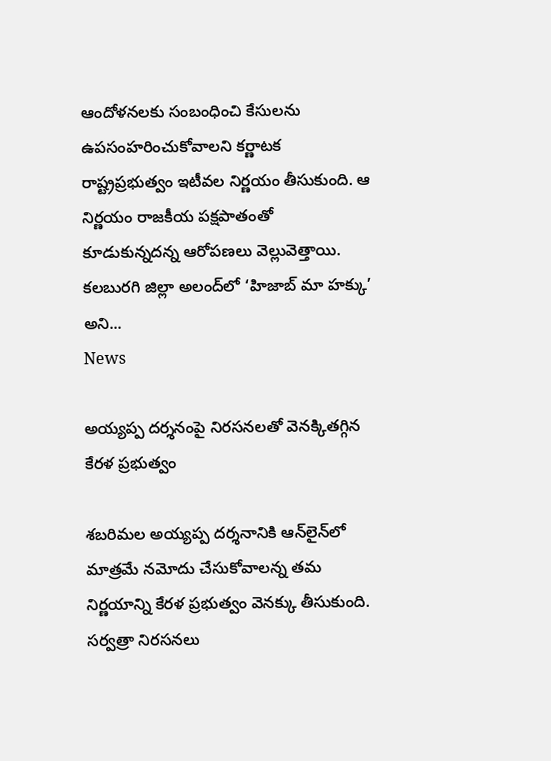ఆందోళనలకు సంబంధించి కేసులను ఉపసంహరించుకోవాలని కర్ణాటక రాష్ట్రప్రభుత్వం ఇటీవల నిర్ణయం తీసుకుంది. ఆ నిర్ణయం రాజకీయ పక్షపాతంతో కూడుకున్నదన్న ఆరోపణలు వెల్లువెత్తాయి. కలబురగి జిల్లా అలంద్‌లో ‘హిజాబ్ మా హక్కు’ అని...
News

అయ్యప్ప దర్శనంపై నిరసనలతో వెనక్కితగ్గిన కేరళ ప్రభుత్వం

శబరిమల అయ్యప్ప దర్శనానికి ఆన్‌లైన్‌లో మాత్రమే నమోదు చేసుకోవాలన్న తమ నిర్ణయాన్ని కేరళ ప్రభుత్వం వెనక్కు తీసుకుంది. సర్వత్రా నిరసనలు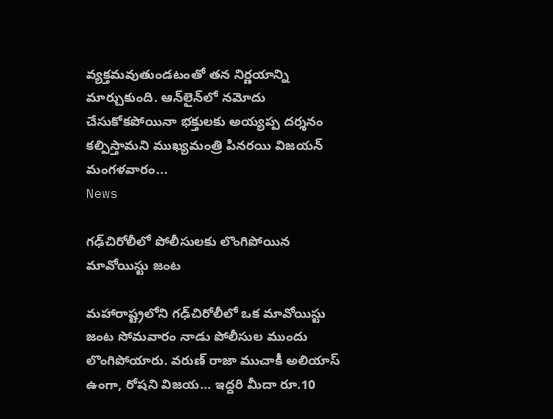వ్యక్తమవుతుండటంతో తన నిర్ణయాన్ని మార్చుకుంది. ఆన్‌లైన్‌లో నమోదు చేసుకోకపోయినా భక్తులకు అయ్యప్ప దర్శనం కల్పిస్తామని ముఖ్యమంత్రి పినరయి విజయన్‌ మంగళవారం...
News

గఢ్‌చిరోలీలో పోలీసులకు లొంగిపోయిన మావోయిస్టు జంట

మహారాష్ట్రలోని గఢ్‌చిరోలీలో ఒక మావోయిస్టు జంట సోమవారం నాడు పోలీసుల ముందు లొంగిపోయారు. వరుణ్ రాజా ముచాకీ అలియాస్ ఉంగా, రోషని విజయ… ఇద్దరి మీదా రూ.10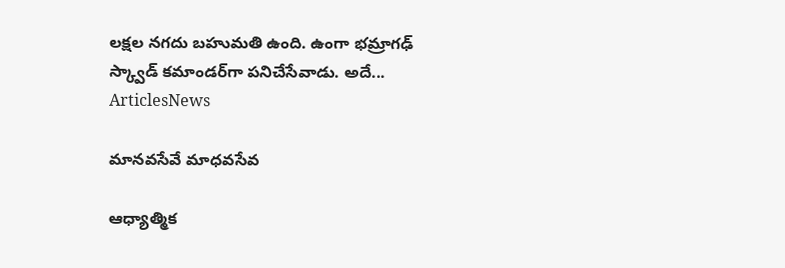లక్షల నగదు బహుమతి ఉంది. ఉంగా భమ్రాగఢ్ స్క్వాడ్ కమాండర్‌గా పనిచేసేవాడు. అదే...
ArticlesNews

మానవసేవే మాధవసేవ

ఆధ్యాత్మిక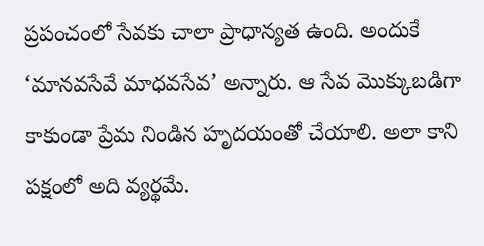ప్రపంచంలో సేవకు చాలా ప్రాధాన్యత ఉంది. అందుకే ‘మానవసేవే మాధవసేవ’ అన్నారు. ఆ సేవ మొక్కుబడిగా కాకుండా ప్రేమ నిండిన హృదయంతో చేయాలి. అలా కాని పక్షంలో అది వ్యర్థమే.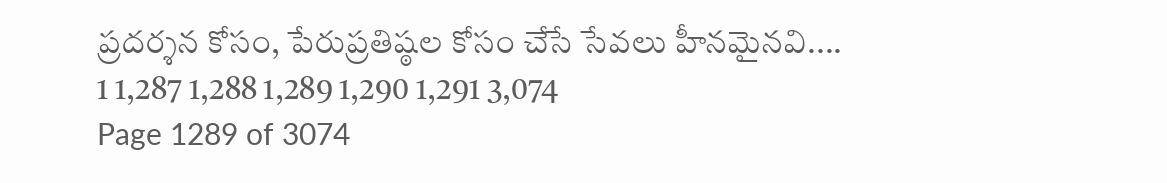ప్రదర్శన కోసం, పేరుప్రతిష్ఠల కోసం చేసే సేవలు హీనమైనవి....
1 1,287 1,288 1,289 1,290 1,291 3,074
Page 1289 of 3074